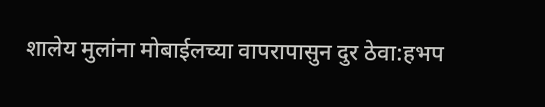शालेय मुलांना मोबाईलच्या वापरापासुन दुर ठेवा:हभप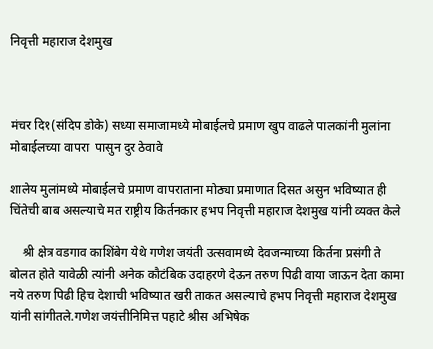निवृत्ती महाराज देशमुख



मंचर दि१(संदिप डोके) सध्या समाजामध्ये मोबाईलचे प्रमाण खुप वाढले पालकांनी मुलांना मोबाईलच्या वापरा  पासुन दुर ठेवावे

शालेय मुलांमध्ये मोबाईलचे प्रमाण वापराताना मोठ्या प्रमाणात दिसत असुन भविष्यात ही चिंतेची बाब असल्याचे मत राष्ट्रीय किर्तनकार हभप निवृत्ती महाराज देशमुख यांनी व्यक्त केले

    श्री क्षेत्र वडगाव काशिंबेग येथे गणेश जयंती उत्सवामध्ये देवजन्माच्या किर्तना प्रसंगी ते बोलत होते यावेळी त्यांनी अनेक कौटंबिक उदाहरणे देऊन तरुण पिढी वाया जाऊन देता कामा नये तरुण पिढी हिच देशाची भविष्यात खरी ताकत असल्याचे हभप निवृत्ती महाराज देशमुख यांनी सांगीतले.गणेश जयंत्तीनिमित्त पहाटे श्रीस अभिषेक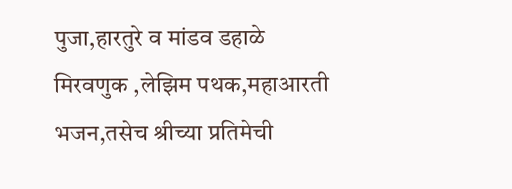पुजा,हारतुरे व मांडव डहाळे मिरवणुक ,लेझिम पथक,महाआरती भजन,तसेच श्रीच्या प्रतिमेची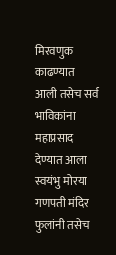मिरवणुक काढण्यात आली तसेच सर्व भाविकांना महाप्रसाद देण्यात आला स्वयंभु मोरया गणपती मंदिर फुलांनी तसेच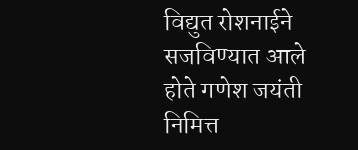विद्युत रोशनाईने सजविण्यात आले होते गणेश जयंती निमित्त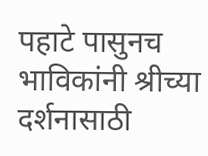पहाटे पासुनच भाविकांनी श्रीच्या दर्शनासाठी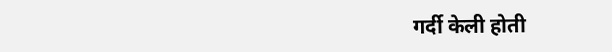गर्दी केली होती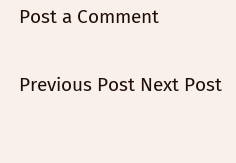Post a Comment

Previous Post Next Post